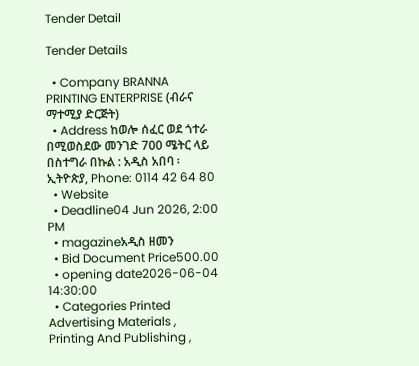Tender Detail

Tender Details

  • Company BRANNA PRINTING ENTERPRISE (ብራና ማተሚያ ድርጅት)
  • Address ከወሎ ሰፈር ወደ ጎተራ በሚወስደው መንገድ 700 ሜትር ላይ በስተግራ በኩል : አዲስ አበባ ፡ ኢትዮጵያ, Phone: 0114 42 64 80
  • Website
  • Deadline04 Jun 2026, 2:00 PM
  • magazineአዲስ ዘመን
  • Bid Document Price500.00
  • opening date2026-06-04 14:30:00
  • Categories Printed Advertising Materials , Printing And Publishing ,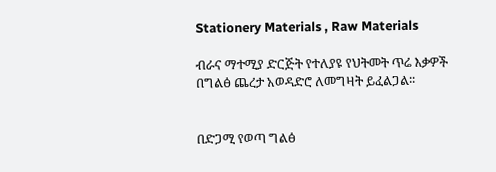Stationery Materials , Raw Materials

ብራና ማተሚያ ድርጅት የተለያዩ የህትመት ጥሬ እቃዎች በግልፅ ጨረታ አወዳድሮ ለመግዛት ይፈልጋል፡፡


በድጋሚ የወጣ ግልፅ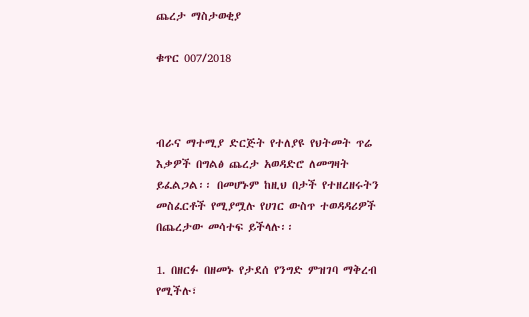ጨረታ ማስታወቂያ

ቁጥር 007/2018



ብራና ማተሚያ ድርጅት የተለያዩ የህትመት ጥሬ እቃዎች በግልፅ ጨረታ አወዳድሮ ለመግዛት ይፈልጋል፡፡ በመሆኑም ከዚህ በታች የተዘረዘሩትን መስፈርቶች የሚያሟሉ የሀገር ውስጥ ተወዳዳሪዎች በጨረታው መሳተፍ ይችላሉ፡፡

1. በዘርፉ በዘመኑ የታደሰ የንግድ ምዝገባ ማቅረብ የሚችሉ፣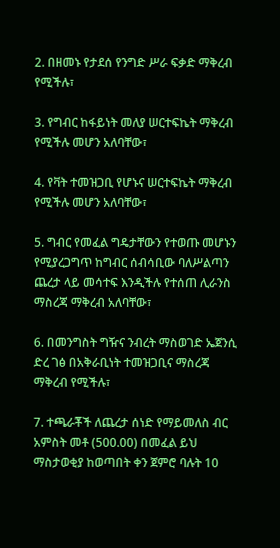2. በዘመኑ የታደሰ የንግድ ሥራ ፍቃድ ማቅረብ የሚችሉ፣

3. የግብር ከፋይነት መለያ ሠርተፍኬት ማቅረብ የሚችሉ መሆን አለባቸው፣

4. የቫት ተመዝጋቢ የሆኑና ሠርተፍኬት ማቅረብ የሚችሉ መሆን አለባቸው፣

5. ግብር የመፈል ግዴታቸውን የተወጡ መሆኑን የሚያረጋግጥ ከግብር ሰብሳቢው ባለሥልጣን ጨረታ ላይ መሳተፍ እንዲችሉ የተሰጠ ሊራንስ ማስረጃ ማቅረብ አለባቸው፣

6. በመንግስት ግዥና ንብረት ማስወገድ ኤጀንሲ ድረ ገፅ በአቅራቢነት ተመዝጋቢና ማስረጃ ማቅረብ የሚችሉ፣

7. ተጫራቾች ለጨረታ ሰነድ የማይመለስ ብር አምስት መቶ (500.00) በመፈል ይህ ማስታወቂያ ከወጣበት ቀን ጀምሮ ባሉት 10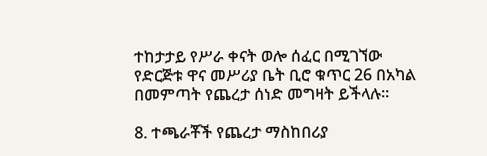ተከታታይ የሥራ ቀናት ወሎ ሰፈር በሚገኘው የድርጅቱ ዋና መሥሪያ ቤት ቢሮ ቁጥር 26 በአካል በመምጣት የጨረታ ሰነድ መግዛት ይችላሉ፡፡

8. ተጫራቾች የጨረታ ማስከበሪያ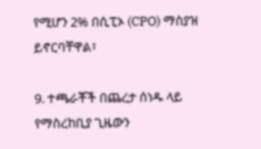የሚሆን 2% በሲፒኦ (CPO) ማስያዝ ይኖርባቸዋል፣

9. ተጫራቾች በጨረታ ሰነዱ ላይ የማስረከቢያ ጊዜውን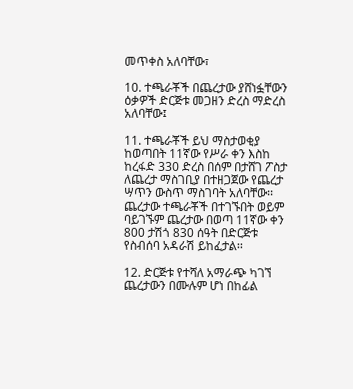መጥቀስ አለባቸው፣

10. ተጫራቾች በጨረታው ያሸነፏቸውን ዕቃዎች ድርጅቱ መጋዘን ድረስ ማድረስ አለባቸው፤

11. ተጫራቾች ይህ ማስታወቂያ ከወጣበት 11ኛው የሥራ ቀን እስከ ከረፋድ 330 ድረስ በሰም በታሸገ ፖስታ ለጨረታ ማስገቢያ በተዘጋጀው የጨረታ ሣጥን ውስጥ ማስገባት አለባቸው፡፡ ጨረታው ተጫራቾች በተገኙበት ወይም ባይገኙም ጨረታው በወጣ 11ኛው ቀን 800 ታሽጎ 830 ሰዓት በድርጅቱ የስብሰባ አዳራሽ ይከፈታል፡፡

12. ድርጅቱ የተሻለ አማራጭ ካገኘ ጨረታውን በሙሉም ሆነ በከፊል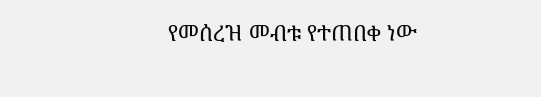የመሰረዝ መብቱ የተጠበቀ ነው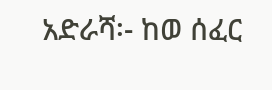አድራሻ፡- ከወ ሰፈር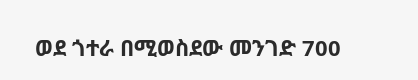ወደ ጎተራ በሚወስደው መንገድ 700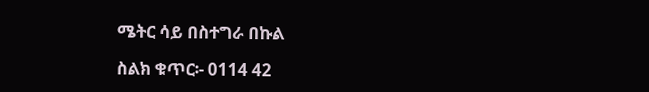ሜትር ሳይ በስተግራ በኩል

ስልክ ቁጥር፡- 0114 42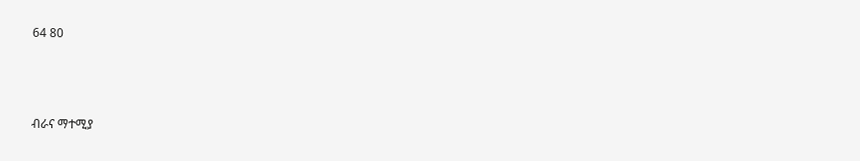64 80



ብራና ማተሚያ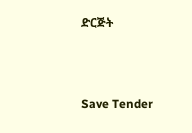ድርጅት



Save Tender